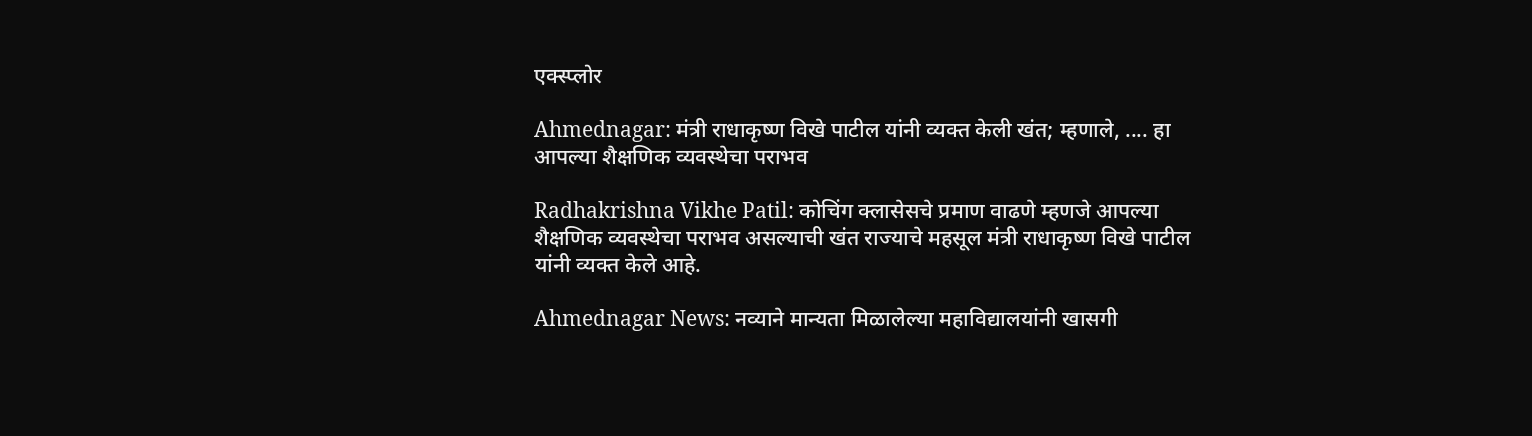एक्स्प्लोर

Ahmednagar: मंत्री राधाकृष्ण विखे पाटील यांनी व्यक्त केली खंत; म्हणाले, .... हा आपल्या शैक्षणिक व्यवस्थेचा पराभव

Radhakrishna Vikhe Patil: कोचिंग क्लासेसचे प्रमाण वाढणे म्हणजे आपल्या शैक्षणिक व्यवस्थेचा पराभव असल्याची खंत राज्याचे महसूल मंत्री राधाकृष्ण विखे पाटील यांनी व्यक्त केले आहे.

Ahmednagar News: नव्याने मान्यता मिळालेल्या महाविद्यालयांनी खासगी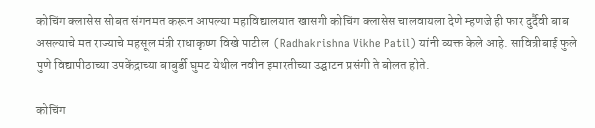कोचिंग क्लासेस सोबत संगनमत करून आपल्या महाविद्यालयात खासगी कोचिंग क्लासेस चालवायला देणे म्हणजे ही फार दुर्दैवी बाब असल्याचे मत राज्याचे महसूल मंत्री राधाकृष्ण विखे पाटील  (Radhakrishna Vikhe Patil) यांनी व्यक्त केले आहे. सावित्रीबाई फुले पुणे विद्यापीठाच्या उपकेंद्राच्या बाबुर्डी घुमट येथील नवीन इमारतीच्या उद्घाटन प्रसंगी ते बोलत होते.

कोचिंग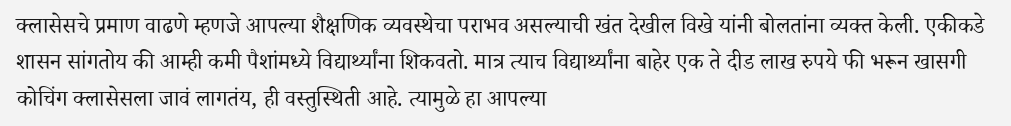क्लासेसचे प्रमाण वाढणे म्हणजे आपल्या शैक्षणिक व्यवस्थेचा पराभव असल्याची खंत देखील विखे यांनी बोलतांना व्यक्त केली. एकीकडे शासन सांगतोय की आम्ही कमी पैशांमध्ये विद्यार्थ्यांना शिकवतो. मात्र त्याच विद्यार्थ्यांना बाहेर एक ते दीड लाख रुपये फी भरून खासगी कोचिंग क्लासेसला जावं लागतंय, ही वस्तुस्थिती आहे. त्यामुळे हा आपल्या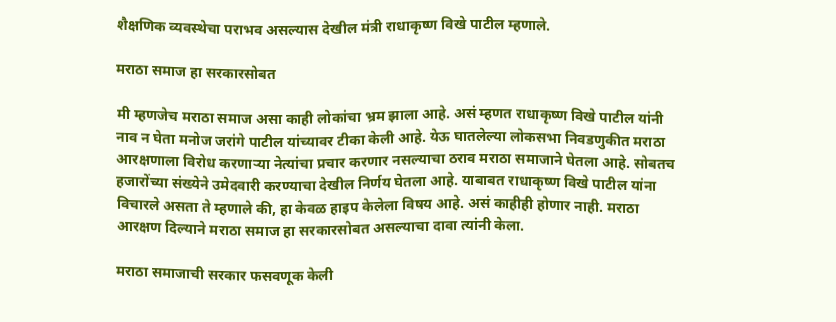शैक्षणिक व्यवस्थेचा पराभव असल्यास देखील मंत्री राधाकृष्ण विखे पाटील म्हणाले.

मराठा समाज हा सरकारसोबत

मी म्हणजेच मराठा समाज असा काही लोकांचा भ्रम झाला आहे. असं म्हणत राधाकृष्ण विखे पाटील यांनी नाव न घेता मनोज जरांगे पाटील यांच्यावर टीका केली आहे. येऊ घातलेल्या लोकसभा निवडणुकीत मराठा आरक्षणाला विरोध करणाऱ्या नेत्यांचा प्रचार करणार नसल्याचा ठराव मराठा समाजाने घेतला आहे. सोबतच हजारोंच्या संख्येने उमेदवारी करण्याचा देखील निर्णय घेतला आहे. याबाबत राधाकृष्ण विखे पाटील यांना विचारले असता ते म्हणाले की, हा केवळ हाइप केलेला विषय आहे. असं काहीही होणार नाही. मराठा आरक्षण दिल्याने मराठा समाज हा सरकारसोबत असल्याचा दावा त्यांनी केला.

मराठा समाजाची सरकार फसवणूक केली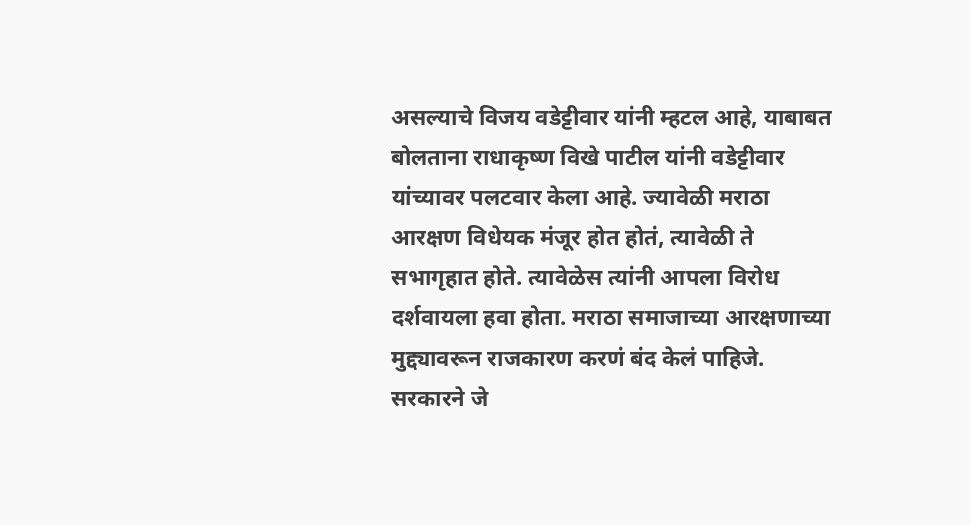असल्याचे विजय वडेट्टीवार यांनी म्हटल आहे, याबाबत बोलताना राधाकृष्ण विखे पाटील यांनी वडेट्टीवार यांच्यावर पलटवार केला आहे. ज्यावेळी मराठा आरक्षण विधेयक मंजूर होत होतं, त्यावेळी ते सभागृहात होते. त्यावेळेस त्यांनी आपला विरोध दर्शवायला हवा होता. मराठा समाजाच्या आरक्षणाच्या मुद्द्यावरून राजकारण करणं बंद केलं पाहिजे. सरकारने जे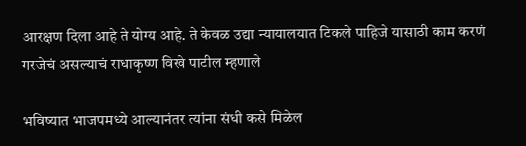आरक्षण दिला आहे ते योग्य आहे. ते केवळ उद्या न्यायालयात टिकले पाहिजे यासाठी काम करणं गरजेचं असल्याचं राधाकृष्ण विखे पाटील म्हणाले

भविष्यात भाजपमध्ये आल्यानंतर त्यांना संधी कसे मिळेल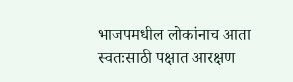भाजपमधील लोकांनाच आता स्वतःसाठी पक्षात आरक्षण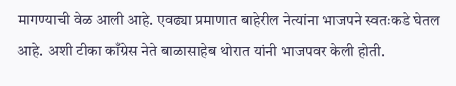मागण्याची वेळ आली आहे. एवढ्या प्रमाणात बाहेरील नेत्यांना भाजपने स्वतःकडे घेतल आहे. अशी टीका काँग्रेस नेते बाळासाहेब थोरात यांनी भाजपवर केली होती.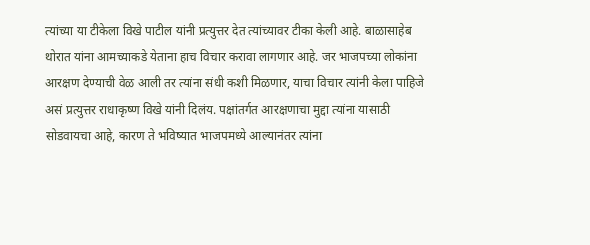त्यांच्या या टीकेला विखे पाटील यांनी प्रत्युत्तर देत त्यांच्यावर टीका केली आहे. बाळासाहेब थोरात यांना आमच्याकडे येताना हाच विचार करावा लागणार आहे. जर भाजपच्या लोकांना आरक्षण देण्याची वेळ आली तर त्यांना संधी कशी मिळणार, याचा विचार त्यांनी केला पाहिजे असं प्रत्युत्तर राधाकृष्ण विखे यांनी दिलंय. पक्षांतर्गत आरक्षणाचा मुद्दा त्यांना यासाठी सोडवायचा आहे, कारण ते भविष्यात भाजपमध्ये आल्यानंतर त्यांना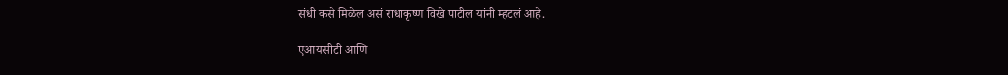संधी कसे मिळेल असं राधाकृष्ण विखे पाटील यांनी म्हटलं आहे.

एआयसीटी आणि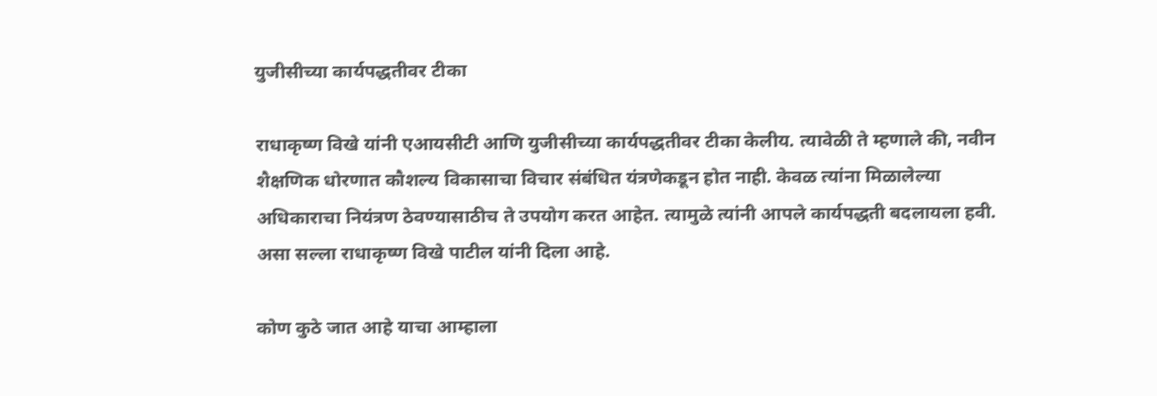युजीसीच्या कार्यपद्धतीवर टीका

राधाकृष्ण विखे यांनी एआयसीटी आणि युजीसीच्या कार्यपद्धतीवर टीका केलीय. त्यावेळी ते म्हणाले की, नवीन शैक्षणिक धोरणात कौशल्य विकासाचा विचार संबंधित यंत्रणेकडून होत नाही. केवळ त्यांना मिळालेल्या अधिकाराचा नियंत्रण ठेवण्यासाठीच ते उपयोग करत आहेत. त्यामुळे त्यांनी आपले कार्यपद्धती बदलायला हवी. असा सल्ला राधाकृष्ण विखे पाटील यांनी दिला आहे.

कोण कुठे जात आहे याचा आम्हाला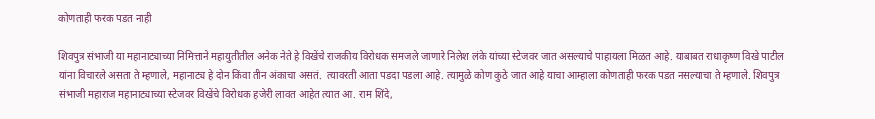कोणताही फरक पडत नाही

शिवपुत्र संभाजी या महानाट्याच्या निमित्ताने महायुतीतील अनेक नेते हे विखेंचे राजकीय विरोधक समजले जाणारे निलेश लंके यांच्या स्टेजवर जात असल्याचे पाहायला मिळत आहे. याबाबत राधाकृष्ण विखे पाटील यांना विचारले असता ते म्हणाले, महानाट्य हे दोन किंवा तीन अंकाचा असतं.  त्यावरती आता पडदा पडला आहे. त्यामुळे कोण कुठे जात आहे याचा आम्हाला कोणताही फरक पडत नसल्याचा ते म्हणाले. शिवपुत्र संभाजी महाराज महानाट्याच्या स्टेजवर विखेंचे विरोधक हजेरी लावत आहेत त्यात आ. राम शिंदे,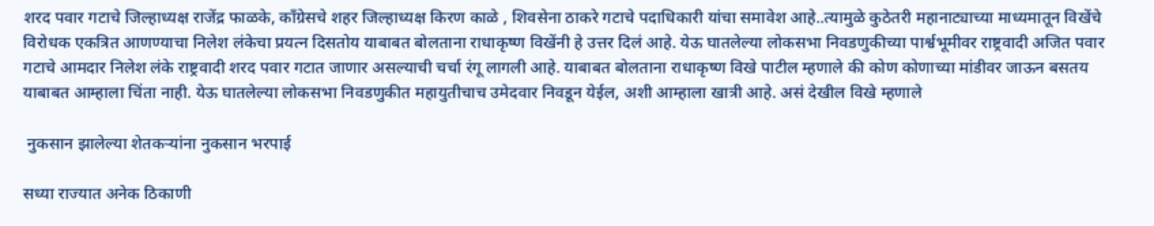शरद पवार गटाचे जिल्हाध्यक्ष राजेंद्र फाळके, काँग्रेसचे शहर जिल्हाध्यक्ष किरण काळे , शिवसेना ठाकरे गटाचे पदाधिकारी यांचा समावेश आहे..त्यामुळे कुठेतरी महानाट्याच्या माध्यमातून विखेंचे विरोधक एकत्रित आणण्याचा निलेश लंकेचा प्रयत्न दिसतोय याबाबत बोलताना राधाकृष्ण विखेंनी हे उत्तर दिलं आहे. येऊ घातलेल्या लोकसभा निवडणुकीच्या पार्श्वभूमीवर राष्ट्रवादी अजित पवार गटाचे आमदार निलेश लंके राष्ट्रवादी शरद पवार गटात जाणार असल्याची चर्चा रंगू लागली आहे. याबाबत बोलताना राधाकृष्ण विखे पाटील म्हणाले की कोण कोणाच्या मांडीवर जाऊन बसतय याबाबत आम्हाला चिंता नाही. येऊ घातलेल्या लोकसभा निवडणुकीत महायुतीचाच उमेदवार निवडून येईल, अशी आम्हाला खात्री आहे. असं देखील विखे म्हणाले

 नुकसान झालेल्या शेतकऱ्यांना नुकसान भरपाई

सध्या राज्यात अनेक ठिकाणी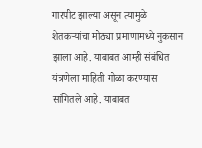गारपीट झाल्या असून त्यामुळे शेतकऱ्यांचा मोठ्या प्रमाणामध्ये नुकसान झाला आहे. याबाबत आम्ही संबंधित यंत्रणेला माहिती गोळा करण्यास सांगितले आहे. याबाबत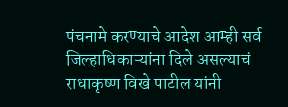पंचनामे करण्याचे आदेश आम्ही सर्व जिल्हाधिकाऱ्यांना दिले असल्याचं राधाकृष्ण विखे पाटील यांनी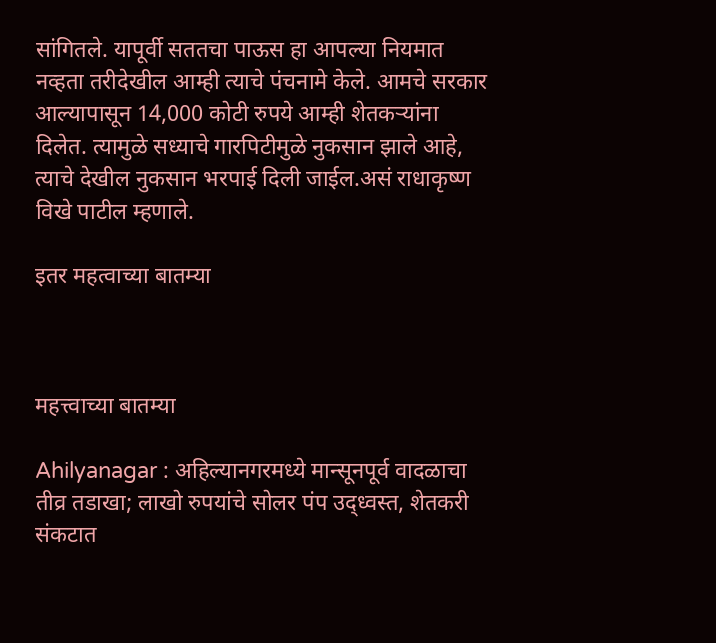सांगितले. यापूर्वी सततचा पाऊस हा आपल्या नियमात नव्हता तरीदेखील आम्ही त्याचे पंचनामे केले. आमचे सरकार आल्यापासून 14,000 कोटी रुपये आम्ही शेतकऱ्यांना दिलेत. त्यामुळे सध्याचे गारपिटीमुळे नुकसान झाले आहे, त्याचे देखील नुकसान भरपाई दिली जाईल.असं राधाकृष्ण विखे पाटील म्हणाले.

इतर महत्वाच्या बातम्या



महत्त्वाच्या बातम्या

Ahilyanagar : अहिल्यानगरमध्ये मान्सूनपूर्व वादळाचा तीव्र तडाखा; लाखो रुपयांचे सोलर पंप उद्ध्वस्त, शेतकरी संकटात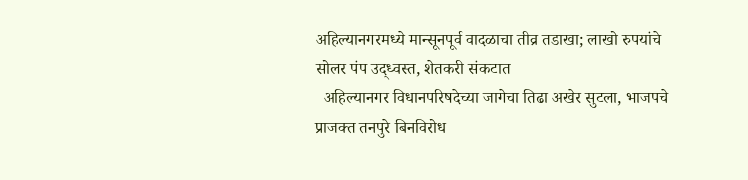अहिल्यानगरमध्ये मान्सूनपूर्व वादळाचा तीव्र तडाखा; लाखो रुपयांचे सोलर पंप उद्ध्वस्त, शेतकरी संकटात
  अहिल्यानगर विधानपरिषदेच्या जागेचा तिढा अखेर सुटला, भाजपचे प्राजक्त तनपुरे बिनविरोध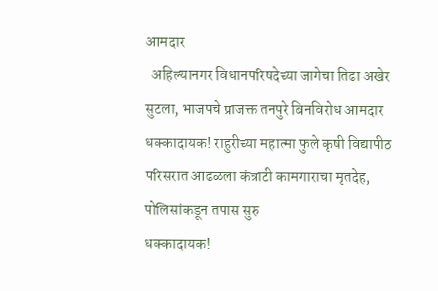आमदार
  अहिल्यानगर विधानपरिषदेच्या जागेचा तिढा अखेर सुटला, भाजपचे प्राजक्त तनपुरे बिनविरोध आमदार
धक्कादायक! राहुरीच्या महात्मा फुले कृषी विद्यापीठ परिसरात आढळला कंत्राटी कामगाराचा मृतदेह, पोलिसांकडून तपास सुरु
धक्कादायक!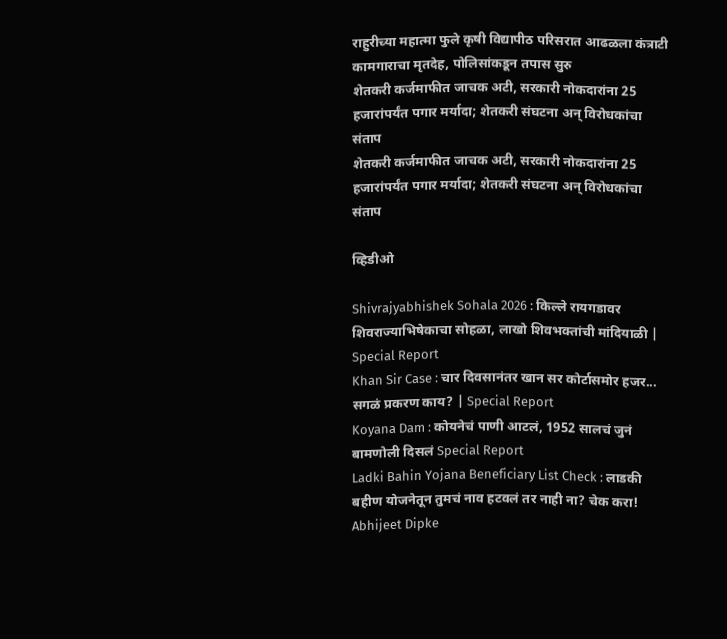राहुरीच्या महात्मा फुले कृषी विद्यापीठ परिसरात आढळला कंत्राटी कामगाराचा मृतदेह, पोलिसांकडून तपास सुरु
शेतकरी कर्जमाफीत जाचक अटी, सरकारी नोकदारांना 25 हजारांपर्यंत पगार मर्यादा; शेतकरी संघटना अन् विरोधकांचा संताप
शेतकरी कर्जमाफीत जाचक अटी, सरकारी नोकदारांना 25 हजारांपर्यंत पगार मर्यादा; शेतकरी संघटना अन् विरोधकांचा संताप

व्हिडीओ

Shivrajyabhishek Sohala 2026 : किल्ले रायगडावर शिवराज्याभिषेकाचा सोहळा, लाखो शिवभक्तांची मांदियाळी | Special Report
Khan Sir Case : चार दिवसानंतर खान सर कोर्टासमोर हजर... सगळं प्रकरण काय? | Special Report
Koyana Dam : कोयनेचं पाणी आटलं, 1952 सालचं जुनं बामणोली दिसलं Special Report
Ladki Bahin Yojana Beneficiary List Check : लाडकी बहीण योजनेतून तुमचं नाव हटवलं तर नाही ना? चेक करा!
Abhijeet Dipke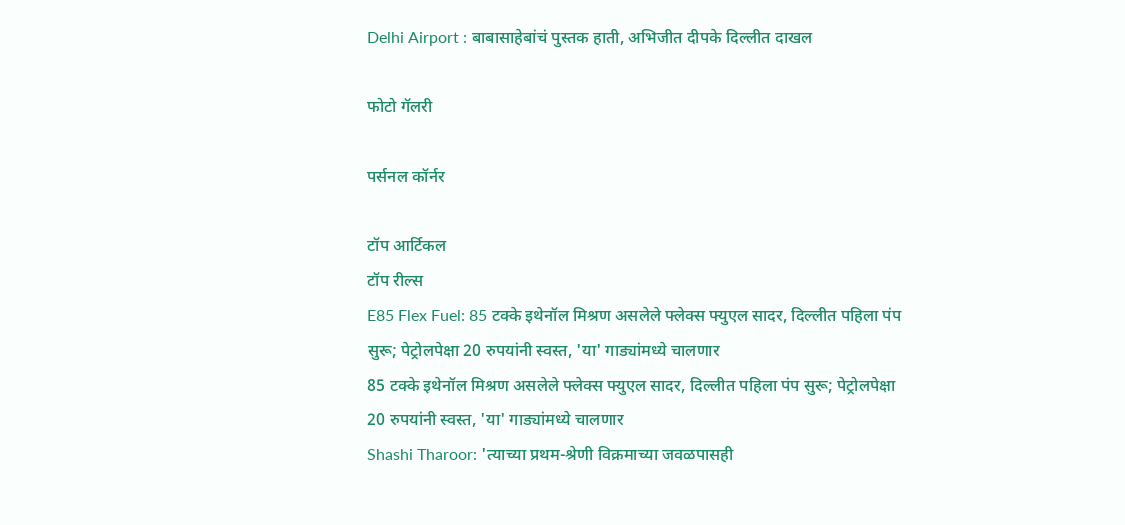Delhi Airport : बाबासाहेबांचं पुस्तक हाती, अभिजीत दीपके दिल्लीत दाखल

फोटो गॅलरी

पर्सनल कॉर्नर

टॉप आर्टिकल
टॉप रील्स
E85 Flex Fuel: 85 टक्के इथेनॉल मिश्रण असलेले फ्लेक्स फ्युएल सादर, दिल्लीत पहिला पंप सुरू; पेट्रोलपेक्षा 20 रुपयांनी स्वस्त, 'या' गाड्यांमध्ये चालणार
85 टक्के इथेनॉल मिश्रण असलेले फ्लेक्स फ्युएल सादर, दिल्लीत पहिला पंप सुरू; पेट्रोलपेक्षा 20 रुपयांनी स्वस्त, 'या' गाड्यांमध्ये चालणार
Shashi Tharoor: 'त्याच्या प्रथम-श्रेणी विक्रमाच्या जवळपासही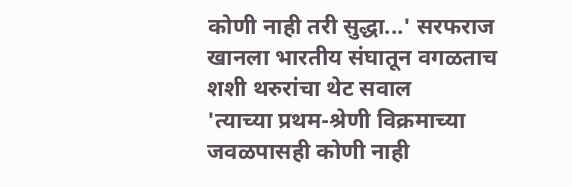कोणी नाही तरी सुद्धा...' सरफराज खानला भारतीय संघातून वगळताच शशी थरुरांचा थेट सवाल
'त्याच्या प्रथम-श्रेणी विक्रमाच्या जवळपासही कोणी नाही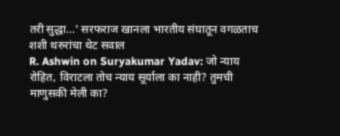तरी सुद्धा...' सरफराज खानला भारतीय संघातून वगळताच शशी थरुरांचा थेट सवाल
R. Ashwin on Suryakumar Yadav: जो न्याय रोहित, विराटला तोच न्याय सूर्याला का नाही? तुमची माणुसकी मेली का?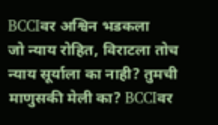BCCIवर अश्विन भडकला
जो न्याय रोहित, विराटला तोच न्याय सूर्याला का नाही? तुमची माणुसकी मेली का? BCCIवर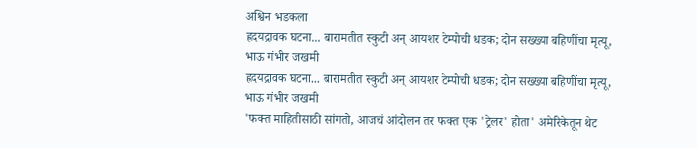अश्विन भडकला
ह्रदयद्रावक घटना... बारामतीत स्कुटी अन् आयशर टेम्पोची धडक; दोन सख्ख्या बहि‍णींचा मृत्यू, भाऊ गंभीर जखमी
ह्रदयद्रावक घटना... बारामतीत स्कुटी अन् आयशर टेम्पोची धडक; दोन सख्ख्या बहि‍णींचा मृत्यू, भाऊ गंभीर जखमी
'फक्त माहितीसाठी सांगतो, आजचं आंदोलन तर फक्त एक 'ट्रेलर' होता' अमेरिकेतून थेट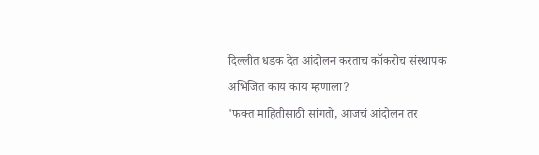दिल्लीत धडक देत आंदोलन करताच कॉकरोच संस्थापक अभिजित काय काय म्हणाला?
'फक्त माहितीसाठी सांगतो, आजचं आंदोलन तर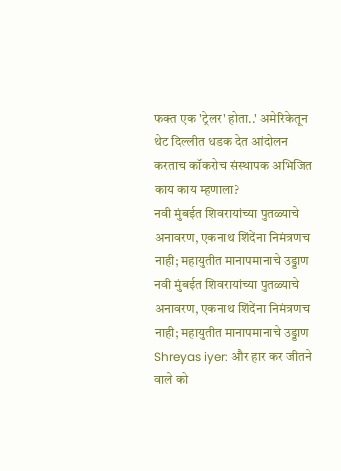फक्त एक 'ट्रेलर' होता..' अमेरिकेतून थेट दिल्लीत धडक देत आंदोलन करताच कॉकरोच संस्थापक अभिजित काय काय म्हणाला?
नवी मुंबईत शिवरायांच्या पुतळ्याचे अनावरण, एकनाथ शिंदेंना निमंत्रणच नाही; महायुतीत मानापमानाचे उड्डाण
नवी मुंबईत शिवरायांच्या पुतळ्याचे अनावरण, एकनाथ शिंदेंना निमंत्रणच नाही; महायुतीत मानापमानाचे उड्डाण
Shreyas iyer: और हार कर जीतने वाले को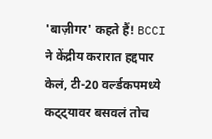'बाज़ीगर' कहते हैं! BCCI ने केंद्रीय करारात हद्दपार केलं, टी-20 वर्ल्डकपमध्ये कट्ट्यावर बसवलं तोच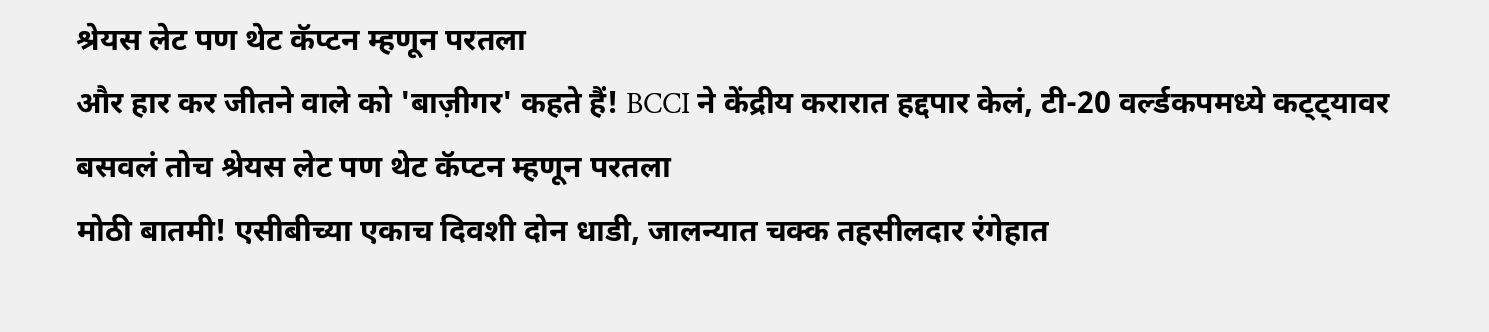श्रेयस लेट पण थेट कॅप्टन म्हणून परतला
और हार कर जीतने वाले को 'बाज़ीगर' कहते हैं! BCCI ने केंद्रीय करारात हद्दपार केलं, टी-20 वर्ल्डकपमध्ये कट्ट्यावर बसवलं तोच श्रेयस लेट पण थेट कॅप्टन म्हणून परतला
मोठी बातमी! एसीबीच्या एकाच दिवशी दोन धाडी, जालन्यात चक्क तहसीलदार रंगेहात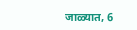जाळ्यात, 6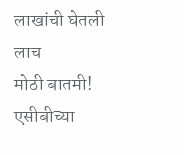लाखांची घेतली लाच
मोठी बातमी! एसीबीच्या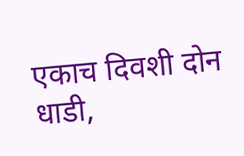एकाच दिवशी दोन धाडी,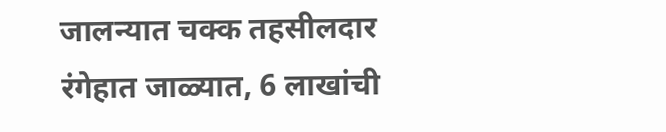जालन्यात चक्क तहसीलदार रंगेहात जाळ्यात, 6 लाखांची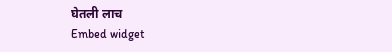घेतली लाच
Embed widget